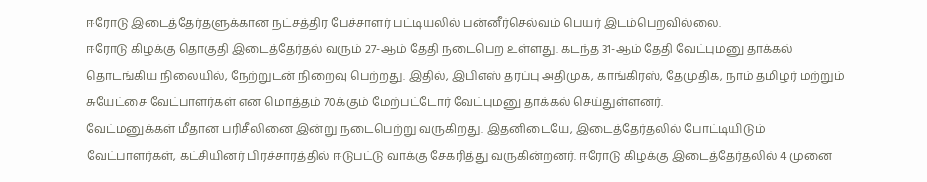ஈரோடு இடைத்தேர்தளுக்கான நட்சத்திர பேச்சாளர் பட்டியலில் பன்னீர்செல்வம் பெயர் இடம்பெறவில்லை.
ஈரோடு கிழக்கு தொகுதி இடைத்தேர்தல் வரும் 27-ஆம் தேதி நடைபெற உள்ளது. கடந்த 31-ஆம் தேதி வேட்புமனு தாக்கல் தொடங்கிய நிலையில், நேற்றுடன் நிறைவு பெற்றது. இதில், இபிஎஸ் தரப்பு அதிமுக, காங்கிரஸ், தேமுதிக, நாம் தமிழர் மற்றும் சுயேட்சை வேட்பாளர்கள் என மொத்தம் 70க்கும் மேற்பட்டோர் வேட்புமனு தாக்கல் செய்துள்ளனர்.
வேட்மனுக்கள் மீதான பரிசீலினை இன்று நடைபெற்று வருகிறது. இதனிடையே, இடைத்தேர்தலில் போட்டியிடும் வேட்பாளர்கள், கட்சியினர் பிரச்சாரத்தில் ஈடுபட்டு வாக்கு சேகரித்து வருகின்றனர். ஈரோடு கிழக்கு இடைத்தேர்தலில் 4 முனை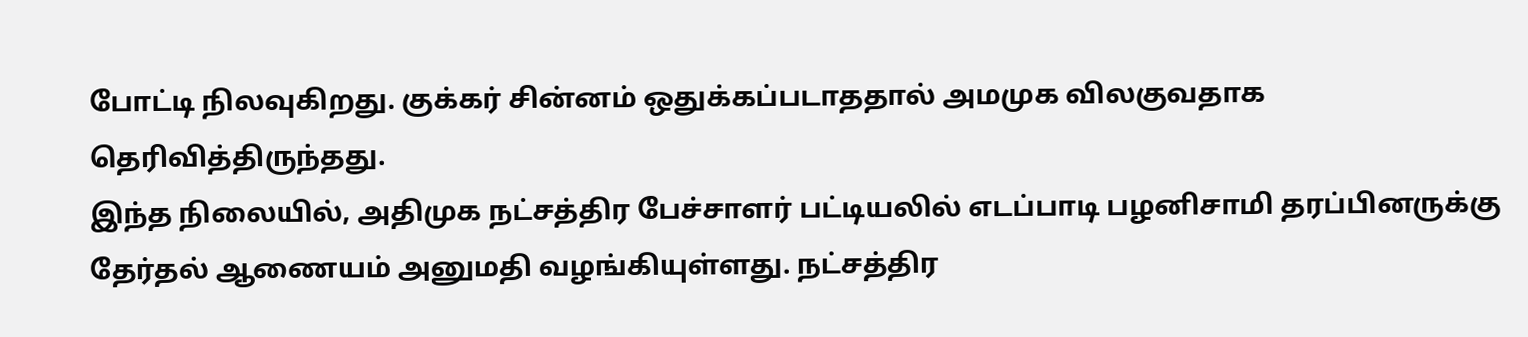போட்டி நிலவுகிறது. குக்கர் சின்னம் ஒதுக்கப்படாததால் அமமுக விலகுவதாக தெரிவித்திருந்தது.
இந்த நிலையில், அதிமுக நட்சத்திர பேச்சாளர் பட்டியலில் எடப்பாடி பழனிசாமி தரப்பினருக்கு தேர்தல் ஆணையம் அனுமதி வழங்கியுள்ளது. நட்சத்திர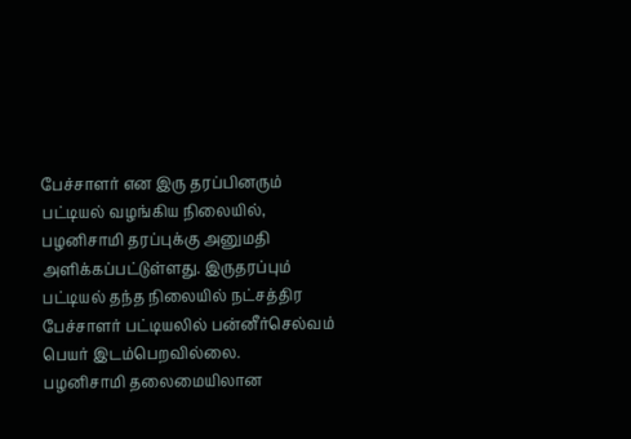பேச்சாளர் என இரு தரப்பினரும் பட்டியல் வழங்கிய நிலையில், பழனிசாமி தரப்புக்கு அனுமதி அளிக்கப்பட்டுள்ளது. இருதரப்பும் பட்டியல் தந்த நிலையில் நட்சத்திர பேச்சாளர் பட்டியலில் பன்னீர்செல்வம் பெயர் இடம்பெறவில்லை.
பழனிசாமி தலைமையிலான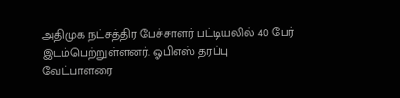அதிமுக நட்சத்திர பேச்சாளர் பட்டியலில் 40 பேர் இடம்பெற்றுள்ளனர். ஓபிஎஸ் தரப்பு வேட்பாளரை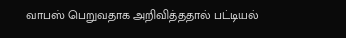வாபஸ் பெறுவதாக அறிவித்ததால் பட்டியல்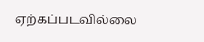ஏற்கப்படவில்லை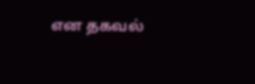என தகவல்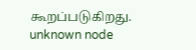கூறப்படுகிறது.
unknown node